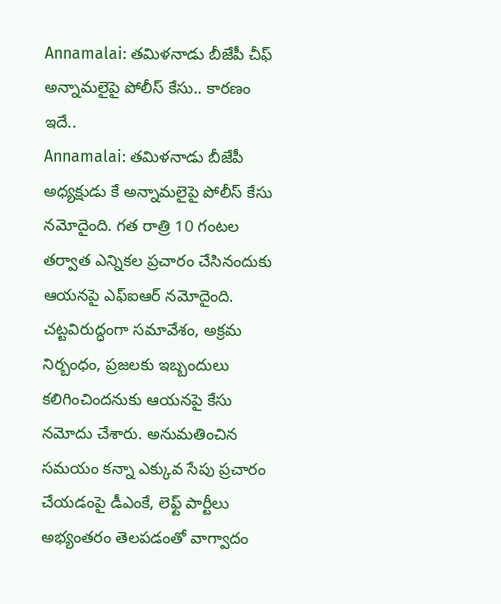Annamalai: తమిళనాడు బీజేపీ చీఫ్ అన్నామలైపై పోలీస్ కేసు.. కారణం ఇదే..
Annamalai: తమిళనాడు బీజేపీ అధ్యక్షుడు కే అన్నామలైపై పోలీస్ కేసు నమోదైంది. గత రాత్రి 10 గంటల తర్వాత ఎన్నికల ప్రచారం చేసినందుకు ఆయనపై ఎఫ్ఐఆర్ నమోదైంది. చట్టవిరుద్ధంగా సమావేశం, అక్రమ నిర్బంధం, ప్రజలకు ఇబ్బందులు కలిగించిందనుకు ఆయనపై కేసు నమోదు చేశారు. అనుమతించిన సమయం కన్నా ఎక్కువ సేపు ప్రచారం చేయడంపై డీఎంకే, లెఫ్ట్ పార్టీలు అభ్యంతరం తెలపడంతో వాగ్వాదం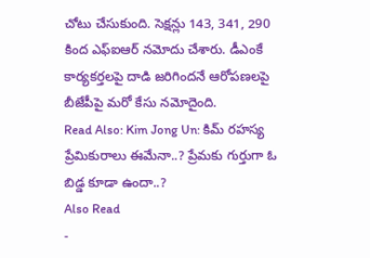చోటు చేసుకుంది. సెక్షన్లు 143, 341, 290 కింద ఎఫ్ఐఆర్ నమోదు చేశారు. డీఎంకే కార్యకర్తలపై దాడి జరిగిందనే ఆరోపణలపై బీజేపీపై మరో కేసు నమోదైంది.
Read Also: Kim Jong Un: కిమ్ రహస్య ప్రేమికురాలు ఈమేనా..? ప్రేమకు గుర్తుగా ఓ బిడ్డ కూడా ఉందా..?
Also Read
-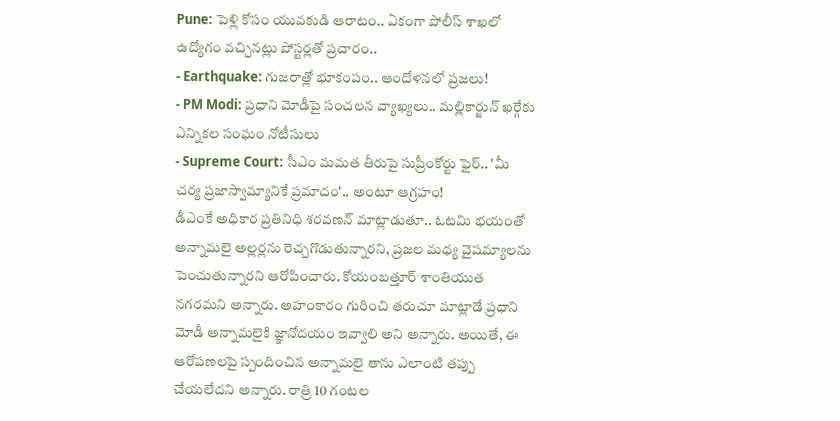Pune: పెళ్లి కోసం యువకుడి ఆరాటం.. ఏకంగా పోలీస్ శాఖలో ఉద్యోగం వచ్చినట్లు పోస్టర్లతో ప్రచారం..
- Earthquake: గుజరాత్లో భూకంపం.. ఆందోళనలో ప్రజలు!
- PM Modi: ప్రధాని మోడీపై సంచలన వ్యాఖ్యలు.. మల్లికార్జున్ ఖర్గేకు ఎన్నికల సంఘం నోటీసులు
- Supreme Court: సీఎం మమత తీరుపై సుప్రీంకోర్టు ఫైర్.. 'మీ చర్య ప్రజాస్వామ్యానికే ప్రమాదం'.. అంటూ ఆగ్రహం!
డీఎంకే అధికార ప్రతినిధి శరవణన్ మాట్లాడుతూ.. ఓటమి భయంతో అన్నామలై అల్లర్లను రెచ్చగొడుతున్నారని, ప్రజల మధ్య వైషమ్యాలను పెంచుతున్నారని ఆరోపించారు. కోయంబత్తూర్ శాంతియుత నగరమని అన్నారు. అహంకారం గురించి తరుచూ మాట్లాడే ప్రధాని మోడీ అన్నామలైకి జ్ఞానోదయం ఇవ్వాలి అని అన్నారు. అయితే, ఈ ఆరోపణలపై స్పందించిన అన్నామలై తాను ఎలాంటి తప్పు చేయలేదని అన్నారు. రాత్రి 10 గంటల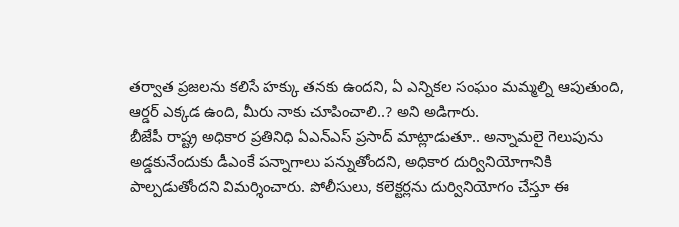తర్వాత ప్రజలను కలిసే హక్కు తనకు ఉందని, ఏ ఎన్నికల సంఘం మమ్మల్ని ఆపుతుంది, ఆర్డర్ ఎక్కడ ఉంది, మీరు నాకు చూపించాలి..? అని అడిగారు.
బీజేపీ రాష్ట్ర అధికార ప్రతినిధి ఏఎన్ఎస్ ప్రసాద్ మాట్లాడుతూ.. అన్నామలై గెలుపును అడ్డకునేందుకు డీఎంకే పన్నాగాలు పన్నుతోందని, అధికార దుర్వినియోగానికి పాల్పడుతోందని విమర్శించారు. పోలీసులు, కలెక్టర్లను దుర్వినియోగం చేస్తూ ఈ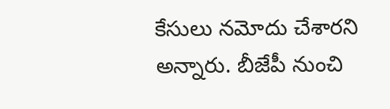కేసులు నమోదు చేశారని అన్నారు. బీజేపీ నుంచి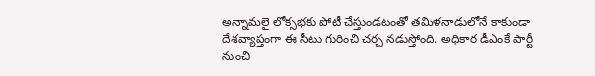అన్నామలై లోక్సభకు పోటీ చేస్తుండటంతో తమిళనాడులోనే కాకుండా దేశవ్యాప్తంగా ఈ సీటు గురించి చర్చ నడుస్తోంది. అధికార డీఎంకే పార్టీ నుంచి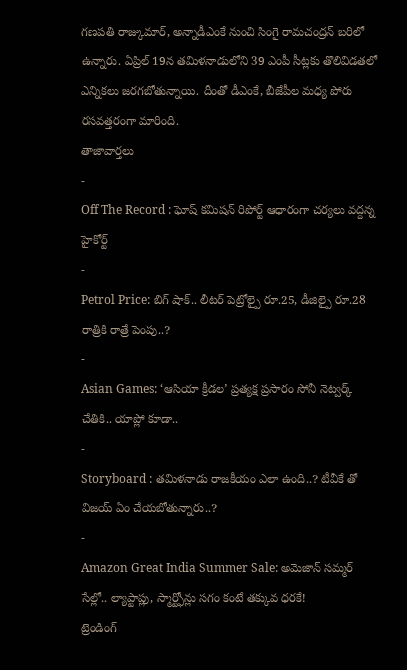గణపతి రాజ్కుమార్, అన్నాడీఎంకే నుంచి సింగై రామచంద్రన్ బరిలో ఉన్నారు. ఏప్రిల్ 19న తమిళనాడులోని 39 ఎంపీ సీట్లకు తొలివిడతలో ఎన్నికలు జరగబోతున్నాయి. దీంతో డీఎంకే, బీజేపీల మధ్య పోరు రసవత్తరంగా మారింది.
తాజావార్తలు
-
Off The Record : ఘోష్ కమిషన్ రిపోర్ట్ ఆధారంగా చర్యలు వద్దన్న హైకోర్ట్
-
Petrol Price: బిగ్ షాక్.. లీటర్ పెట్రోల్పై రూ.25, డీజిల్పై రూ.28 రాత్రికి రాత్రే పెంపు..?
-
Asian Games: ‘ఆసియా క్రీడల’ ప్రత్యక్ష ప్రసారం సోనీ నెట్వర్క్ చేతికి.. యాప్లో కూడా..
-
Storyboard : తమిళనాడు రాజకీయం ఎలా ఉంది..? టీవీకే తో విజయ్ ఏం చేయబోతున్నారు..?
-
Amazon Great India Summer Sale: అమెజాన్ సమ్మర్ సేల్లో.. ల్యాప్టాప్లు, స్మార్ట్ఫోన్లు సగం కంటే తక్కువ ధరకే!
ట్రెండింగ్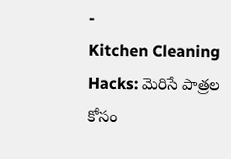-
Kitchen Cleaning Hacks: మెరిసే పాత్రల కోసం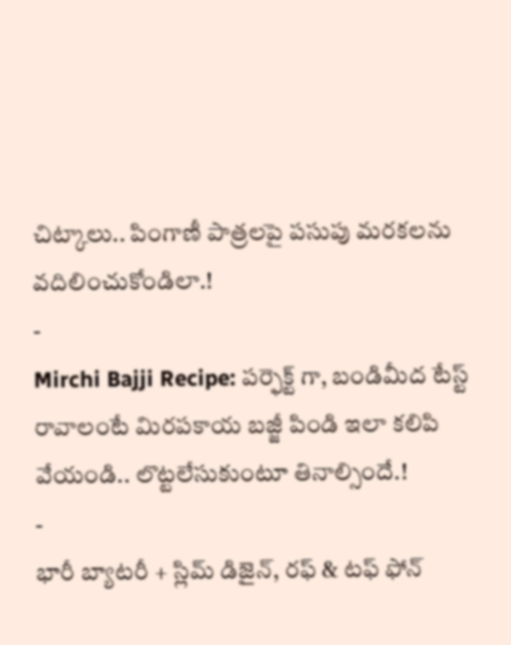చిట్కాలు.. పింగాణీ పాత్రలపై పసుపు మరకలను వదిలించుకోండిలా.!
-
Mirchi Bajji Recipe: పర్ఫెక్ట్ గా, బండిమీద టేస్ట్ రావాలంటే మిరపకాయ బజ్జీ పిండి ఇలా కలిపి వేయండి.. లొట్టలేసుకుంటూ తినాల్సిందే.!
-
భారీ బ్యాటరీ + స్లిమ్ డిజైన్, రఫ్ & టఫ్ ఫోన్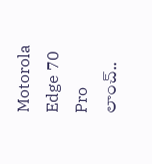Motorola Edge 70 Pro లాంచ్..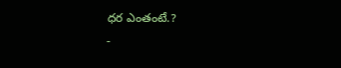ధర ఎంతంటే.?
-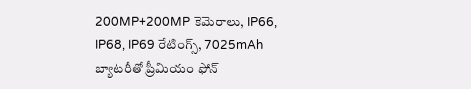200MP+200MP కెమెరాలు, IP66, IP68, IP69 రేటింగ్స్, 7025mAh బ్యాటరీతో ప్రీమియం ఫోన్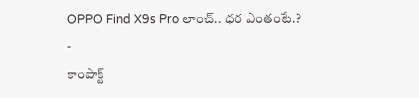OPPO Find X9s Pro లాంచ్.. ధర ఎంతంటే.?
-
కాంపాక్ట్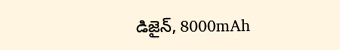డిజైన్, 8000mAh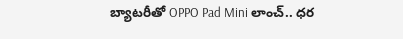బ్యాటరీతో OPPO Pad Mini లాంచ్.. ధర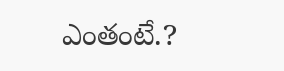ఎంతంటే.?